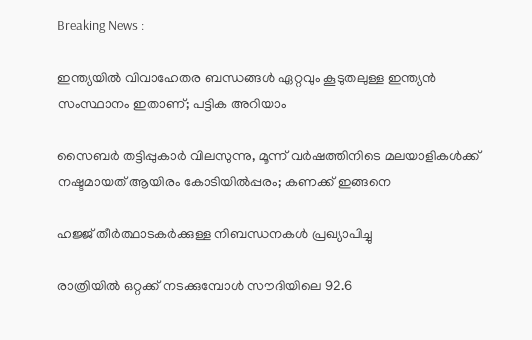Breaking News :

ഇന്ത്യയില്‍ വിവാഹേതര ബന്ധങ്ങള്‍ ഏറ്റവും കൂടുതലുള്ള ഇന്ത്യന്‍ സംസ്ഥാനം ഇതാണ്; പട്ടിക അറിയാം

സൈബര്‍ തട്ടിപ്പുകാര്‍ വിലസുന്നു, മൂന്ന് വര്‍ഷത്തിനിടെ മലയാളികള്‍ക്ക് നഷ്ടമായത് ആയിരം കോടിയില്‍പ്പരം; കണക്ക് ഇങ്ങനെ

ഹജ്ജ് തീർത്ഥാടകർക്കുള്ള നിബന്ധനകൾ പ്രഖ്യാപിച്ചു

രാത്രിയിൽ ഒറ്റക്ക് നടക്കുമ്പോൾ സൗദിയിലെ 92.6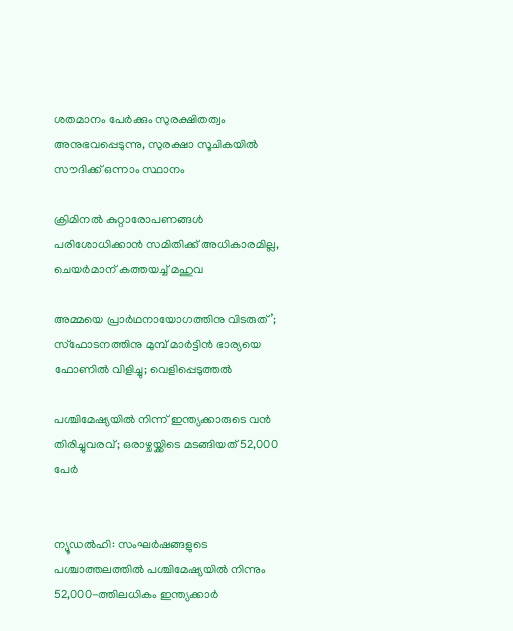ശതമാനം പേർക്കും സുരക്ഷിതത്വം അനുഭവപ്പെടുന്നു, സുരക്ഷാ സൂചികയിൽ സൗദിക്ക് ഒന്നാം സ്ഥാനം

ക്രിമിനല്‍ കുറ്റാരോപണങ്ങള്‍ പരിശോധിക്കാന്‍ സമിതിക്ക്‌ അധികാരമില്ല, ചെയര്‍മാന്‌ കത്തയച്ച് മഹുവ

അമ്മയെ പ്രാര്‍ഥനായോഗത്തിനു വിടരുത്’; സ്‌ഫോടനത്തിനു മുമ്പ് മാര്‍ട്ടിന്‍ ഭാര്യയെ ഫോണില്‍ വിളിച്ചു; വെളിപ്പെടുത്തല്‍

പശ്ചിമേഷ്യയിൽ നിന്ന് ഇന്ത്യക്കാരുടെ വൻ തിരിച്ചുവരവ്; ഒരാഴ്ചയ്ക്കിടെ മടങ്ങിയത് 52,000 പേർ


ന്യൂഡല്‍ഹി: സംഘര്‍ഷങ്ങളുടെ പശ്ചാത്തലത്തില്‍ പശ്ചിമേഷ്യയില്‍ നിന്നും 52,000-ത്തിലധികം ഇന്ത്യക്കാര്‍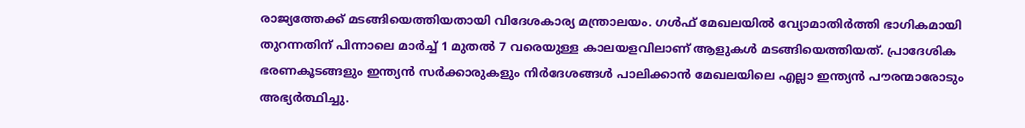രാജ്യത്തേക്ക് മടങ്ങിയെത്തിയതായി വിദേശകാര്യ മന്ത്രാലയം. ഗള്‍ഫ് മേഖലയില്‍ വ്യോമാതിര്‍ത്തി ഭാഗികമായി തുറന്നതിന് പിന്നാലെ മാര്‍ച്ച് 1 മുതല്‍ 7 വരെയുള്ള കാലയളവിലാണ് ആളുകള്‍ മടങ്ങിയെത്തിയത്. പ്രാദേശിക ഭരണകൂടങ്ങളും ഇന്ത്യന്‍ സര്‍ക്കാരുകളും നിര്‍ദേശങ്ങള്‍ പാലിക്കാന്‍ മേഖലയിലെ എല്ലാ ഇന്ത്യന്‍ പൗരന്മാരോടും അഭ്യര്‍ത്ഥിച്ചു.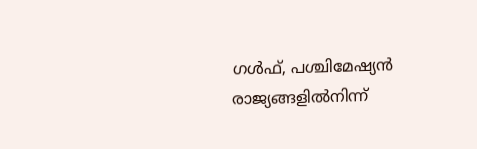ഗള്‍ഫ്, പശ്ചിമേഷ്യന്‍ രാജ്യങ്ങളില്‍നിന്ന്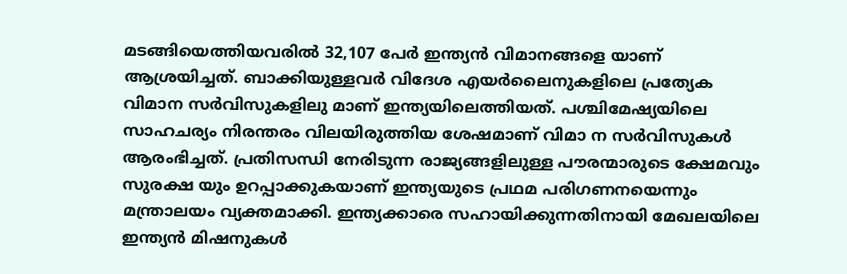മടങ്ങിയെത്തിയവരില്‍ 32,107 പേര്‍ ഇന്ത്യന്‍ വിമാനങ്ങളെ യാണ് ആശ്രയിച്ചത്. ബാക്കിയുള്ളവര്‍ വിദേശ എയര്‍ലൈനുകളിലെ പ്രത്യേക വിമാന സര്‍വിസുകളിലു മാണ് ഇന്ത്യയിലെത്തിയത്. പശ്ചിമേഷ്യയിലെ സാഹചര്യം നിരന്തരം വിലയിരുത്തിയ ശേഷമാണ് വിമാ ന സര്‍വിസുകള്‍ ആരംഭിച്ചത്. പ്രതിസന്ധി നേരിടുന്ന രാജ്യങ്ങളിലുള്ള പൗരന്മാരുടെ ക്ഷേമവും സുരക്ഷ യും ഉറപ്പാക്കുകയാണ് ഇന്ത്യയുടെ പ്രഥമ പരിഗണനയെന്നും മന്ത്രാലയം വ്യക്തമാക്കി. ഇന്ത്യക്കാരെ സഹായിക്കുന്നതിനായി മേഖലയിലെ ഇന്ത്യന്‍ മിഷനുകള്‍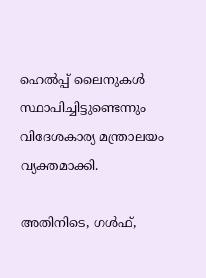ഹെല്‍പ്പ് ലൈനുകള്‍ സ്ഥാപിച്ചിട്ടുണ്ടെന്നും വിദേശകാര്യ മന്ത്രാലയം വ്യക്തമാക്കി.

അതിനിടെ, ഗള്‍ഫ്,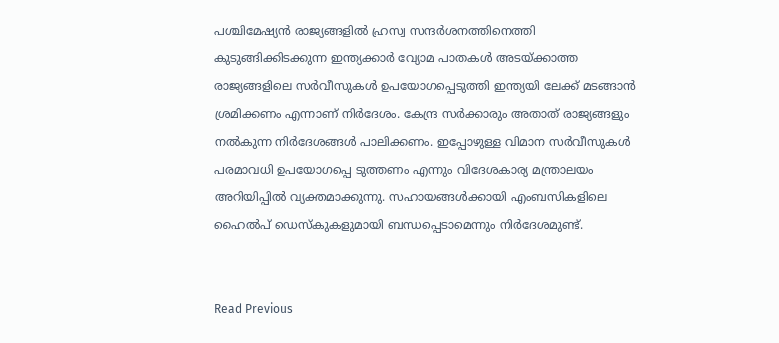പശ്ചിമേഷ്യന്‍ രാജ്യങ്ങളില്‍ ഹ്രസ്വ സന്ദര്‍ശനത്തിനെത്തി കുടുങ്ങിക്കിടക്കുന്ന ഇന്ത്യക്കാര്‍ വ്യോമ പാതകള്‍ അടയ്ക്കാത്ത രാജ്യങ്ങളിലെ സര്‍വീസുകള്‍ ഉപയോഗപ്പെടുത്തി ഇന്ത്യയി ലേക്ക് മടങ്ങാന്‍ ശ്രമിക്കണം എന്നാണ് നിര്‍ദേശം. കേന്ദ്ര സര്‍ക്കാരും അതാത് രാജ്യങ്ങളും നല്‍കുന്ന നിര്‍ദേശങ്ങള്‍ പാലിക്കണം. ഇപ്പോഴുള്ള വിമാന സര്‍വീസുകള്‍ പരമാവധി ഉപയോഗപ്പെ ടുത്തണം എന്നും വിദേശകാര്യ മന്ത്രാലയം അറിയിപ്പില്‍ വ്യക്തമാക്കുന്നു. സഹായങ്ങള്‍ക്കായി എംബസികളിലെ ഹൈല്‍പ് ഡെസ്‌കുകളുമായി ബന്ധപ്പെടാമെന്നും നിര്‍ദേശമുണ്ട്.


Read Previous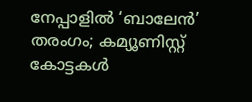നേപ്പാളിൽ ‘ബാലേൻ’ തരംഗം; കമ്യൂണിസ്റ്റ് കോട്ടകൾ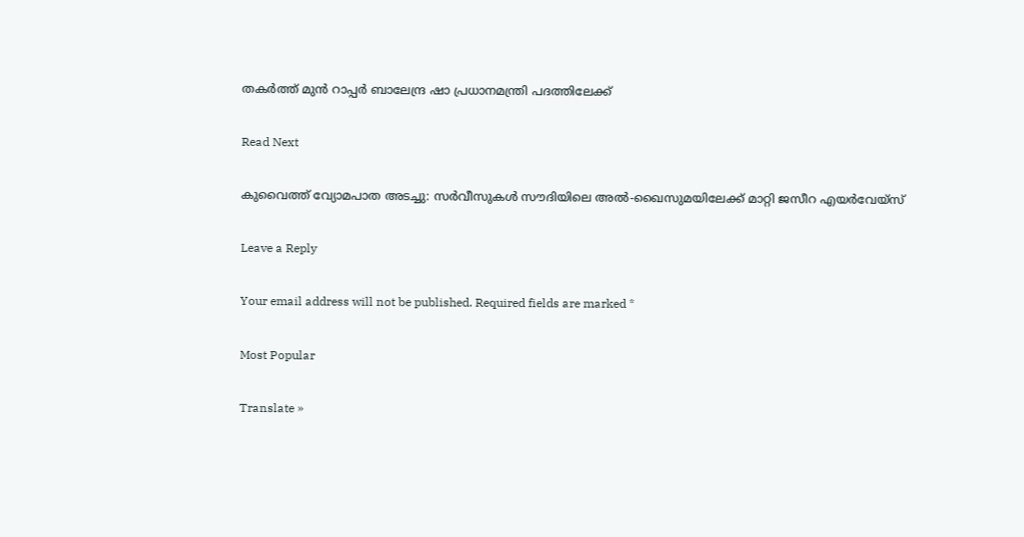തകർത്ത് മുൻ റാപ്പർ ബാലേന്ദ്ര ഷാ പ്രധാനമന്ത്രി പദത്തിലേക്ക്

Read Next

കുവൈത്ത് വ്യോമപാത അടച്ചു: സർവീസുകൾ സൗദിയിലെ അൽ-ഖൈസുമയിലേക്ക് മാറ്റി ജസീറ എയർവേയ്‌സ്

Leave a Reply

Your email address will not be published. Required fields are marked *

Most Popular

Translate »